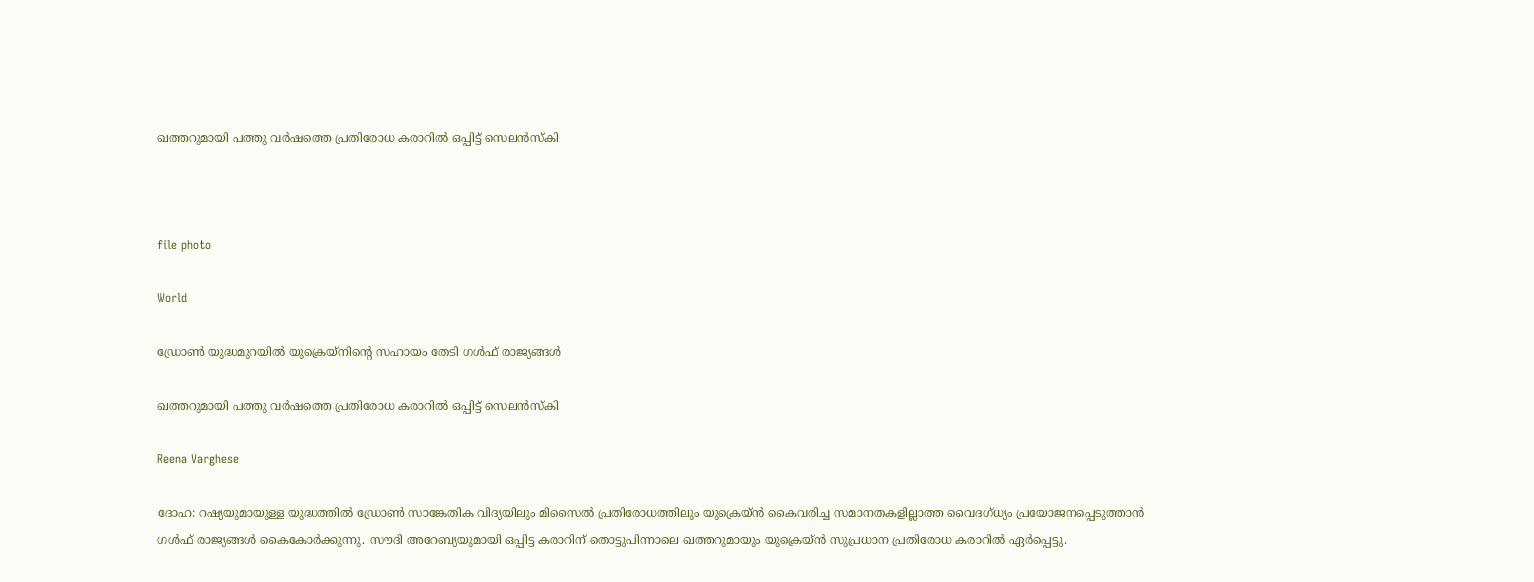ഖത്തറുമായി പത്തു വർഷത്തെ പ്രതിരോധ കരാറിൽ ഒപ്പിട്ട് സെലൻസ്കി



file photo

World

ഡ്രോൺ യുദ്ധമുറയിൽ യുക്രെയ്നിന്‍റെ സഹായം തേടി ഗൾഫ് രാജ്യങ്ങൾ

ഖത്തറുമായി പത്തു വർഷത്തെ പ്രതിരോധ കരാറിൽ ഒപ്പിട്ട് സെലൻസ്കി

Reena Varghese

ദോഹ: റഷ്യയുമായുള്ള യുദ്ധത്തിൽ ഡ്രോൺ സാങ്കേതിക വിദ്യയിലും മിസൈൽ പ്രതിരോധത്തിലും യുക്രെയ്ൻ കൈവരിച്ച സമാനതകളില്ലാത്ത വൈദഗ്ധ്യം പ്രയോജനപ്പെടുത്താൻ ഗൾഫ് രാജ്യങ്ങൾ കൈകോർക്കുന്നു. സൗദി അറേബ്യയുമായി ഒപ്പിട്ട കരാറിന് തൊട്ടുപിന്നാലെ ഖത്തറുമായും യുക്രെയ്ൻ സുപ്രധാന പ്രതിരോധ കരാറിൽ ഏർപ്പെട്ടു.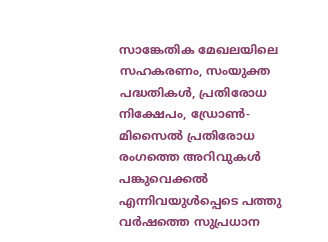സാങ്കേതിക മേഖലയിലെ സഹകരണം, സംയുക്ത പദ്ധതികൾ, പ്രതിരോധ നിക്ഷേപം, ഡ്രോൺ-മിസൈൽ പ്രതിരോധ രംഗത്തെ അറിവുകൾ പങ്കുവെക്കൽ എന്നിവയുൾപ്പെടെ പത്തു വർഷത്തെ സുപ്രധാന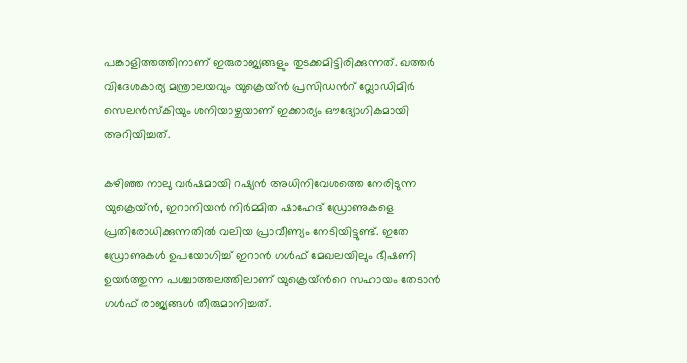പങ്കാളിത്തത്തിനാണ് ഇരുരാജ്യങ്ങളും തുടക്കമിട്ടിരിക്കുന്നത്. ഖത്തർ വിദേശകാര്യ മന്ത്രാലയവും യുക്രെയ്ൻ പ്രസിഡന്‍റ് വ്ലോഡിമിർ സെലൻസ്കിയും ശനിയാഴ്ചയാണ് ഇക്കാര്യം ഔദ്യോഗികമായി അറിയിച്ചത്.

കഴിഞ്ഞ നാലു വർഷമായി റഷ്യൻ അധിനിവേശത്തെ നേരിടുന്ന യുക്രെയ്ൻ, ഇറാനിയൻ നിർമ്മിത ഷാഹേദ് ഡ്രോണുകളെ പ്രതിരോധിക്കുന്നതിൽ വലിയ പ്രാവീണ്യം നേടിയിട്ടുണ്ട്. ഇതേ ഡ്രോണുകൾ ഉപയോഗിച്ച് ഇറാൻ ഗൾഫ് മേഖലയിലും ഭീഷണി ഉയർത്തുന്ന പശ്ചാത്തലത്തിലാണ് യുക്രെയ്ന്‍റെ സഹായം തേടാൻ ഗൾഫ് രാജ്യങ്ങൾ തീരുമാനിച്ചത്.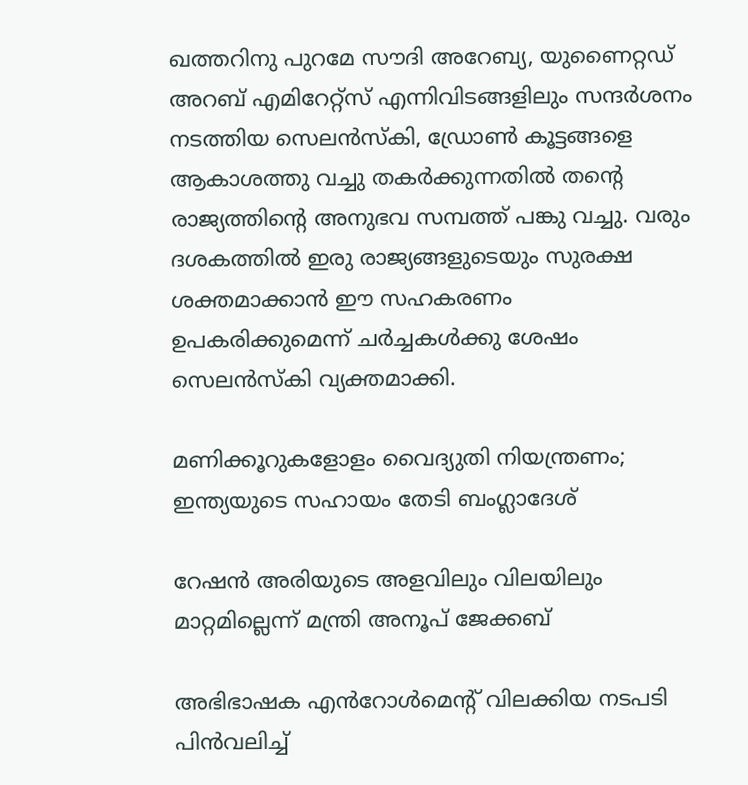ഖത്തറിനു പുറമേ സൗദി അറേബ്യ, യുണൈറ്റഡ് അറബ് എമിറേറ്റ്സ് എന്നിവിടങ്ങളിലും സന്ദർശനം നടത്തിയ സെലൻസ്കി, ഡ്രോൺ കൂട്ടങ്ങളെ ആകാശത്തു വച്ചു തകർക്കുന്നതിൽ തന്‍റെ രാജ്യത്തിന്‍റെ അനുഭവ സമ്പത്ത് പങ്കു വച്ചു. വരും ദശകത്തിൽ ഇരു രാജ്യങ്ങളുടെയും സുരക്ഷ ശക്തമാക്കാൻ ഈ സഹകരണം ഉപകരിക്കുമെന്ന് ചർച്ചകൾക്കു ശേഷം സെലൻസ്കി വ്യക്തമാക്കി.

മണിക്കൂറുകളോളം വൈദ്യുതി നിയന്ത്രണം; ഇന്ത്യയുടെ സഹായം തേടി ബംഗ്ലാദേശ്

റേഷന്‍ അരിയുടെ അളവിലും വിലയിലും മാറ്റമില്ലെന്ന് മന്ത്രി അനൂപ് ജേക്കബ്

അഭിഭാഷക എൻറോൾ‌മെന്‍റ് വിലക്കിയ നടപടി പിൻവലിച്ച്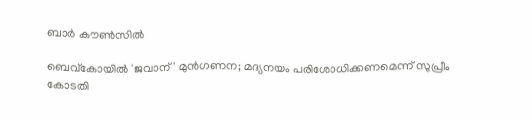ബാർ കൗൺസിൽ

ബെവ്കോയിൽ 'ജവാന്' മുൻഗണന; മദ്യനയം പരിശോധിക്കണമെന്ന് സുപ്രീം കോടതി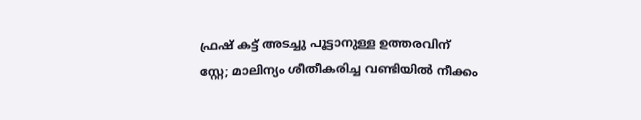ഫ്രഷ് കട്ട് അടച്ചു പൂട്ടാനുള്ള ഉത്തരവിന് സ്റ്റേ; മാലിന്യം ശീതീകരിച്ച വണ്ടിയിൽ നീക്കം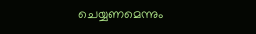ചെയ്യണമെന്നും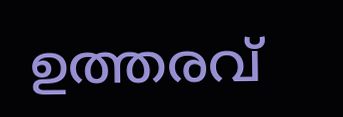ഉത്തരവ്